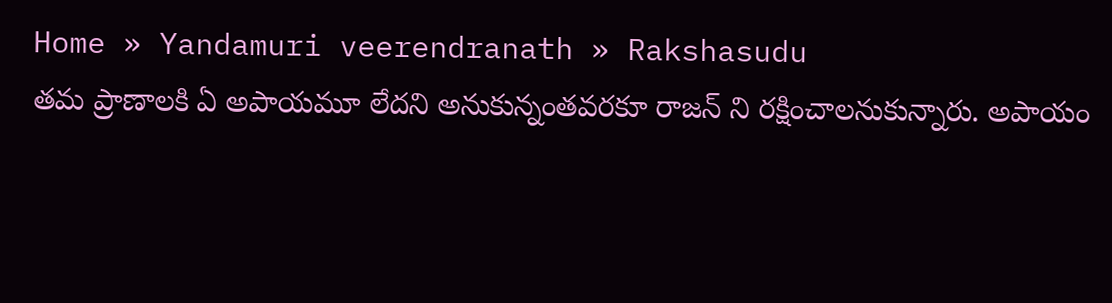Home » Yandamuri veerendranath » Rakshasudu
తమ ప్రాణాలకి ఏ అపాయమూ లేదని అనుకున్నంతవరకూ రాజన్ ని రక్షించాలనుకున్నారు. అపాయం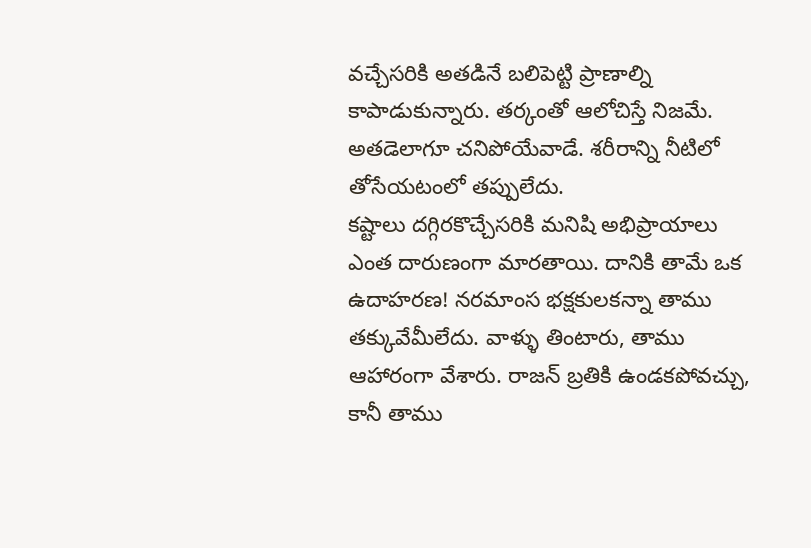వచ్చేసరికి అతడినే బలిపెట్టి ప్రాణాల్ని కాపాడుకున్నారు. తర్కంతో ఆలోచిస్తే నిజమే. అతడెలాగూ చనిపోయేవాడే. శరీరాన్ని నీటిలో తోసేయటంలో తప్పులేదు.
కష్టాలు దగ్గిరకొచ్చేసరికి మనిషి అభిప్రాయాలు ఎంత దారుణంగా మారతాయి. దానికి తామే ఒక ఉదాహరణ! నరమాంస భక్షకులకన్నా తాము తక్కువేమీలేదు. వాళ్ళు తింటారు, తాము ఆహారంగా వేశారు. రాజన్ బ్రతికి ఉండకపోవచ్చు, కానీ తాము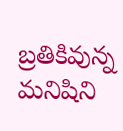బ్రతికివున్న మనిషిని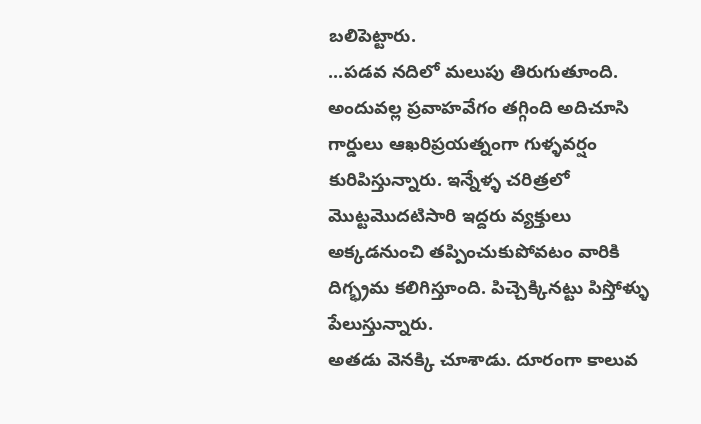బలిపెట్టారు.
...పడవ నదిలో మలుపు తిరుగుతూంది. అందువల్ల ప్రవాహవేగం తగ్గింది అదిచూసి గార్డులు ఆఖరిప్రయత్నంగా గుళ్ళవర్షం కురిపిస్తున్నారు. ఇన్నేళ్ళ చరిత్రలో మొట్టమొదటిసారి ఇద్దరు వ్యక్తులు అక్కడనుంచి తప్పించుకుపోవటం వారికి దిగ్భ్రమ కలిగిస్తూంది. పిచ్చెక్కినట్టు పిస్తోళ్ళు పేలుస్తున్నారు.
అతడు వెనక్కి చూశాడు. దూరంగా కాలువ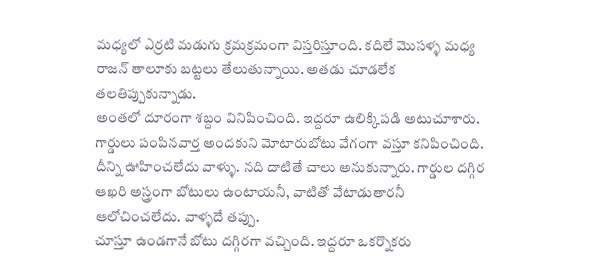మధ్యలో ఎర్రటి మడుగు క్రమక్రమంగా విస్తరిస్తూంది. కదిలే మొసళ్ళ మధ్య రాజన్ తాలూకు బట్టలు తేలుతున్నాయి. అతడు చూడలేక తలతిప్పుకున్నాడు.
అంతలో దూరంగా శబ్దం వినిపించింది. ఇద్దరూ ఉలిక్కిపడి అటుచూశారు. గార్డులు పంపినవార్త అందకుని మోటారుబోటు వేగంగా వస్తూ కనిపించింది. దీన్ని ఊహించలేదు వాళ్ళు. నది దాటితే చాలు అనుకున్నారు. గార్డుల దగ్గిర ఆఖరి అస్త్రంగా బోటులు ఉంటాయనీ, వాటితో వేటాడుతారనీ ఆలోచించలేదు. వాళ్ళదే తప్పు.
చూస్తూ ఉండగానే బోటు దగ్గిరగా వచ్చింది. ఇద్దరూ ఒకర్నొకరు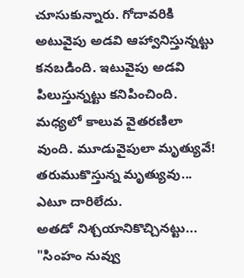చూసుకున్నారు. గోదావరికి అటువైపు అడవి ఆహ్వానిస్తున్నట్టు కనబడింది. ఇటువైపు అడవి పిలుస్తున్నట్టు కనిపించింది. మధ్యలో కాలువ వైతరణిలా వుంది. మూడువైపులా మృత్యువే! తరుముకొస్తున్న మృత్యువు... ఎటూ దారిలేదు.
అతడో నిశ్చయానికొచ్చినట్టు... "సింహం నువ్వు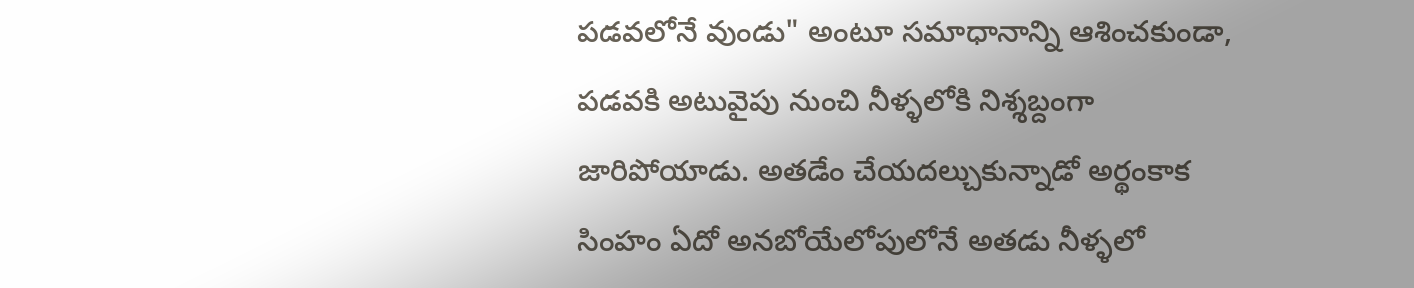పడవలోనే వుండు" అంటూ సమాధానాన్ని ఆశించకుండా, పడవకి అటువైపు నుంచి నీళ్ళలోకి నిశ్శబ్దంగా జారిపోయాడు. అతడేం చేయదల్చుకున్నాడో అర్థంకాక సింహం ఏదో అనబోయేలోపులోనే అతడు నీళ్ళలో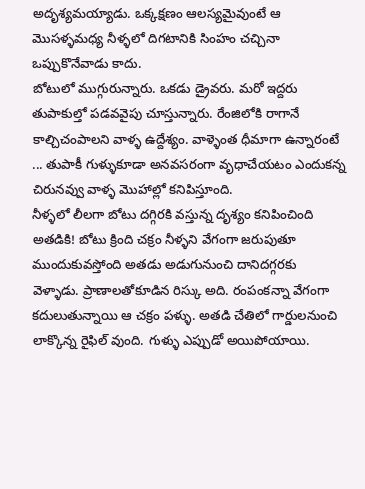అదృశ్యమయ్యాడు. ఒక్కక్షణం ఆలస్యమైవుంటే ఆ మొసళ్ళమధ్య నీళ్ళలో దిగటానికి సింహం చచ్చినా ఒప్పుకొనేవాడు కాదు.
బోటులో ముగ్గురున్నారు. ఒకడు డ్రైవరు. మరో ఇద్దరు తుపాకుల్తో పడవవైపు చూస్తున్నారు. రేంజిలోకి రాగానే కాల్చిచంపాలని వాళ్ళ ఉద్దేశ్యం. వాళ్ళెంత ధీమాగా ఉన్నారంటే ... తుపాకీ గుళ్ళుకూడా అనవసరంగా వృధాచేయటం ఎందుకన్న చిరునవ్వు వాళ్ళ మొహాల్లో కనిపిస్తూంది.
నీళ్ళలో లీలగా బోటు దగ్గిరకి వస్తున్న దృశ్యం కనిపించింది అతడికి! బోటు క్రింది చక్రం నీళ్ళని వేగంగా జరుపుతూ ముందుకువస్తోంది అతడు అడుగునుంచి దానిదగ్గరకు వెళ్ళాడు. ప్రాణాలతోకూడిన రిస్కు అది. రంపంకన్నా వేగంగా కదులుతున్నాయి ఆ చక్రం పళ్ళు. అతడి చేతిలో గార్డులనుంచి లాక్కొన్న రైఫిల్ వుంది. గుళ్ళు ఎప్పుడో అయిపోయాయి.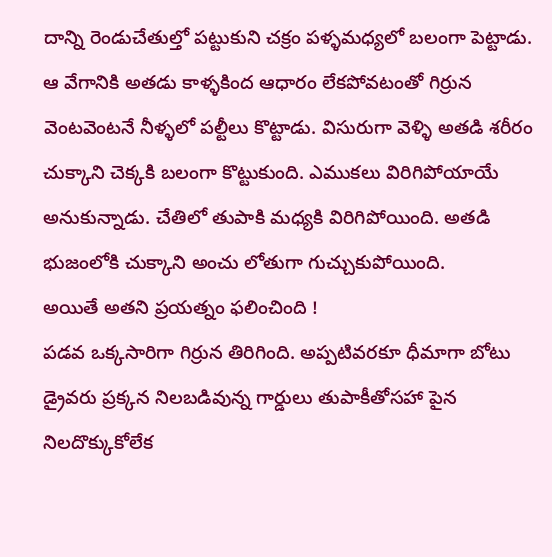దాన్ని రెండుచేతుల్తో పట్టుకుని చక్రం పళ్ళమధ్యలో బలంగా పెట్టాడు. ఆ వేగానికి అతడు కాళ్ళకింద ఆధారం లేకపోవటంతో గిర్రున వెంటవెంటనే నీళ్ళలో పల్టీలు కొట్టాడు. విసురుగా వెళ్ళి అతడి శరీరం చుక్కాని చెక్కకి బలంగా కొట్టుకుంది. ఎముకలు విరిగిపోయాయే అనుకున్నాడు. చేతిలో తుపాకి మధ్యకి విరిగిపోయింది. అతడి భుజంలోకి చుక్కాని అంచు లోతుగా గుచ్చుకుపోయింది.
అయితే అతని ప్రయత్నం ఫలించింది !
పడవ ఒక్కసారిగా గిర్రున తిరిగింది. అప్పటివరకూ ధీమాగా బోటు డ్రైవరు ప్రక్కన నిలబడివున్న గార్డులు తుపాకీతోసహా పైన నిలదొక్కుకోలేక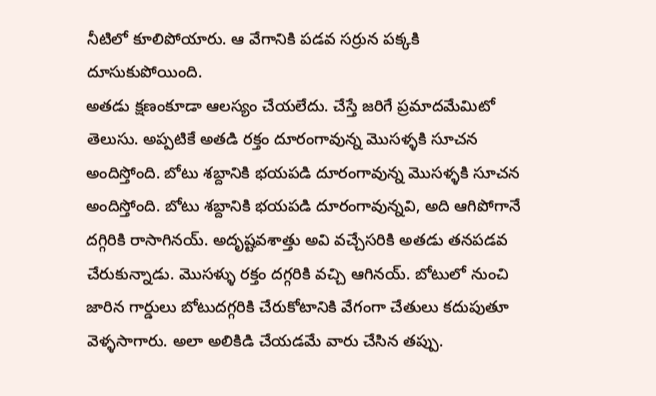నీటిలో కూలిపోయారు. ఆ వేగానికి పడవ సర్రున పక్కకి దూసుకుపోయింది.
అతడు క్షణంకూడా ఆలస్యం చేయలేదు. చేస్తే జరిగే ప్రమాదమేమిటో తెలుసు. అప్పటికే అతడి రక్తం దూరంగావున్న మొసళ్ళకి సూచన అందిస్తోంది. బోటు శబ్దానికి భయపడి దూరంగావున్న మొసళ్ళకి సూచన అందిస్తోంది. బోటు శబ్దానికి భయపడి దూరంగావున్నవి, అది ఆగిపోగానే దగ్గిరికి రాసాగినయ్. అదృష్టవశాత్తు అవి వచ్చేసరికి అతడు తనపడవ చేరుకున్నాడు. మొసళ్ళు రక్తం దగ్గరికి వచ్చి ఆగినయ్. బోటులో నుంచి జారిన గార్డులు బోటుదగ్గరికి చేరుకోటానికి వేగంగా చేతులు కదుపుతూ వెళ్ళసాగారు. అలా అలికిడి చేయడమే వారు చేసిన తప్పు.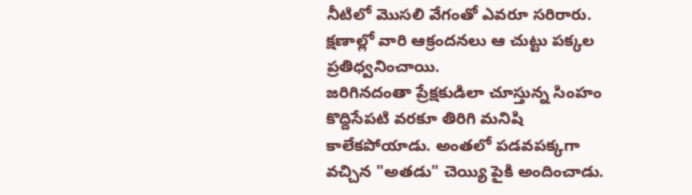నీటిలో మొసలి వేగంతో ఎవరూ సరిరారు. క్షణాల్లో వారి ఆక్రందనలు ఆ చుట్టు పక్కల ప్రతిధ్వనించాయి.
జరిగినదంతా ప్రేక్షకుడిలా చూస్తున్న సింహం కొద్దిసేపటి వరకూ తిరిగి మనిషి కాలేకపోయాడు. అంతలో పడవపక్కగా వచ్చిన "అతడు" చెయ్యి పైకి అందించాడు.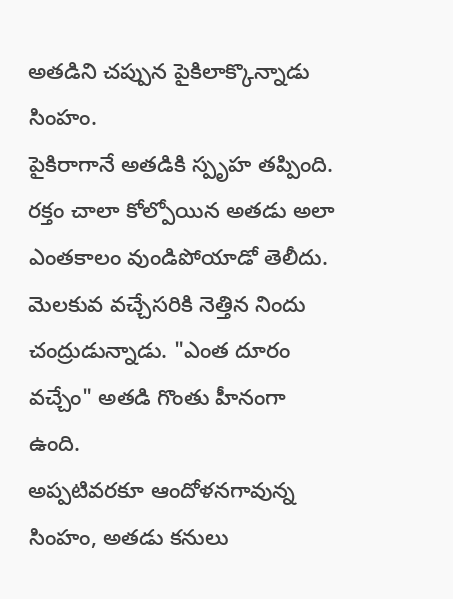అతడిని చప్పున పైకిలాక్కొన్నాడు సింహం.
పైకిరాగానే అతడికి స్పృహ తప్పింది.
రక్తం చాలా కోల్పోయిన అతడు అలా ఎంతకాలం వుండిపోయాడో తెలీదు. మెలకువ వచ్చేసరికి నెత్తిన నిందు చంద్రుడున్నాడు. "ఎంత దూరం వచ్చేం" అతడి గొంతు హీనంగా ఉంది.
అప్పటివరకూ ఆందోళనగావున్న సింహం, అతడు కనులు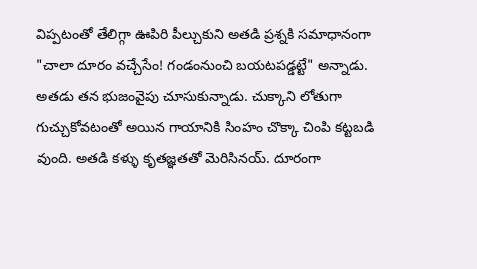విప్పటంతో తేలిగ్గా ఊపిరి పీల్చుకుని అతడి ప్రశ్నకి సమాధానంగా "చాలా దూరం వచ్చేసేం! గండంనుంచి బయటపడ్డట్టే" అన్నాడు. అతడు తన భుజంవైపు చూసుకున్నాడు. చుక్కాని లోతుగా గుచ్చుకోవటంతో అయిన గాయానికి సింహం చొక్కా చింపి కట్టబడి వుంది. అతడి కళ్ళు కృతజ్ఞతతో మెరిసినయ్. దూరంగా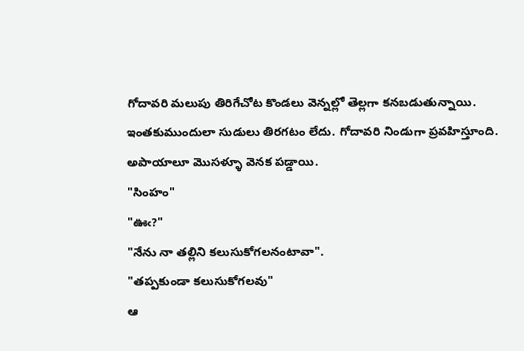గోదావరి మలుపు తిరిగేచోట కొండలు వెన్నల్లో తెల్లగా కనబడుతున్నాయి. ఇంతకుముందులా సుడులు తిరగటం లేదు. గోదావరి నిండుగా ప్రవహిస్తూంది. అపాయాలూ మొసళ్ళూ వెనక పడ్డాయి.
"సింహం"
"ఊఁ?"
"నేను నా తల్లిని కలుసుకోగలనంటావా".
"తప్పకుండా కలుసుకోగలవు"
ఆ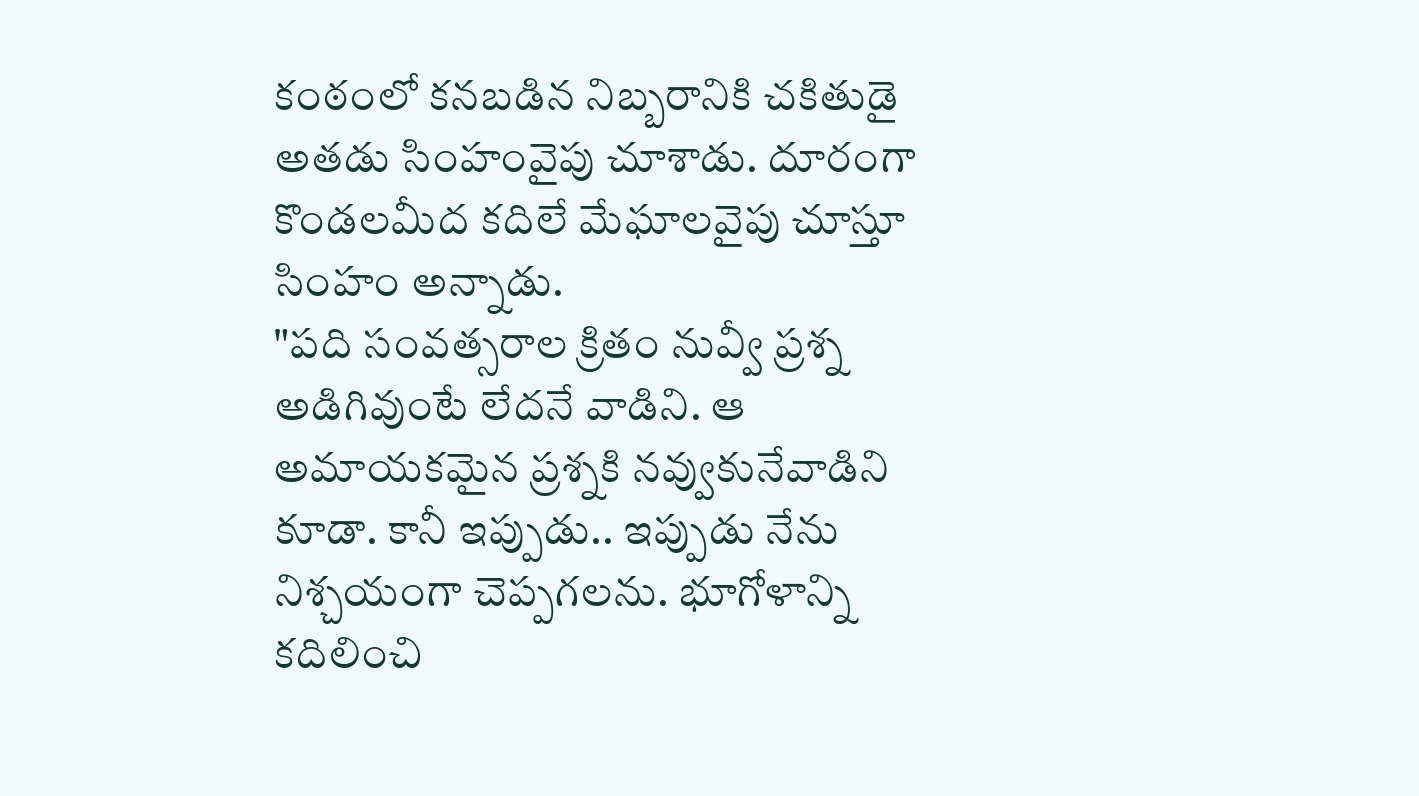కంఠంలో కనబడిన నిబ్బరానికి చకితుడై అతడు సింహంవైపు చూశాడు. దూరంగా కొండలమీద కదిలే మేఘాలవైపు చూస్తూ సింహం అన్నాడు.
"పది సంవత్సరాల క్రితం నువ్వీ ప్రశ్న అడిగివుంటే లేదనే వాడిని. ఆ అమాయకమైన ప్రశ్నకి నవ్వుకునేవాడిని కూడా. కానీ ఇప్పుడు.. ఇప్పుడు నేను నిశ్చయంగా చెప్పగలను. భూగోళాన్ని కదిలించి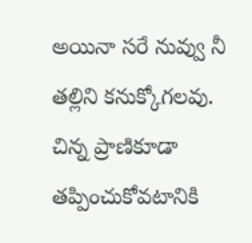అయినా సరే నువ్వు నీ తల్లిని కనుక్కోగలవు. చిన్న ప్రాణికూడా తప్పించుకోవటానికి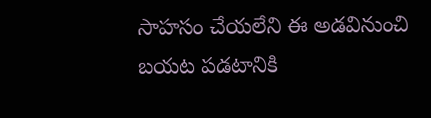సాహసం చేయలేని ఈ అడవినుంచి బయట పడటానికి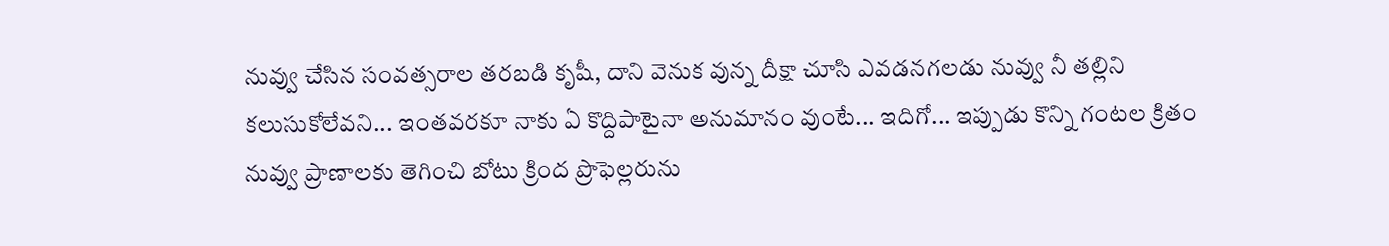నువ్వు చేసిన సంవత్సరాల తరబడి కృషీ, దాని వెనుక వున్న దీక్షా చూసి ఎవడనగలడు నువ్వు నీ తల్లిని కలుసుకోలేవని... ఇంతవరకూ నాకు ఏ కొద్దిపాటైనా అనుమానం వుంటే... ఇదిగో... ఇప్పుడు కొన్ని గంటల క్రితం నువ్వు ప్రాణాలకు తెగించి బోటు క్రింద ప్రొఫెల్లరును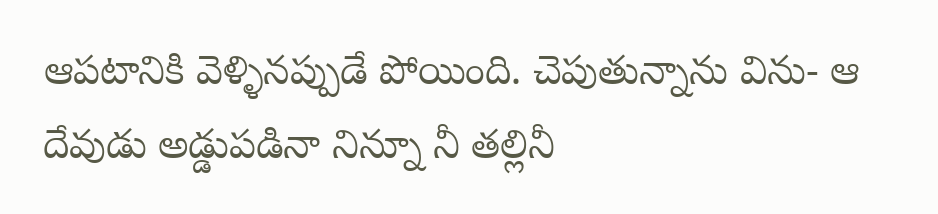ఆపటానికి వెళ్ళినప్పుడే పోయింది. చెపుతున్నాను విను- ఆ దేవుడు అడ్డుపడినా నిన్నూ నీ తల్లినీ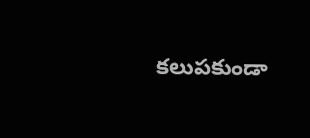కలుపకుండా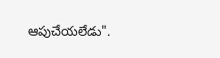ఆపుచేయలేడు".